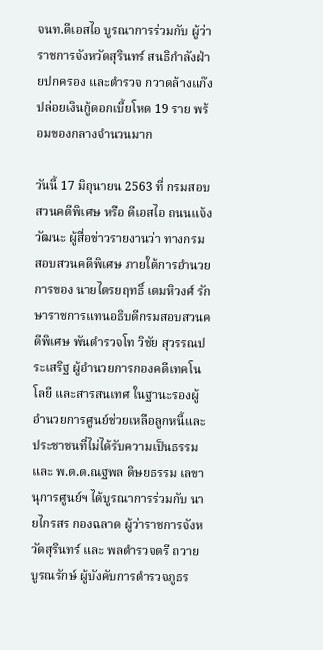จนท.ดีเอสไอ บูรณาการร่วมกับ ผู้ว่าราชการจังหวัดสุรินทร์ สนธิกำลังฝ่ายปกครอง และตำรวจ กวาดล้างแก๊งปล่อยเงินกู้ดอกเบี้ยโหด 19 ราย พร้อมของกลางจำนวนมาก

วันนี้ 17 มิถุนายน 2563 ที่ กรมสอบสวนคดีพิเศษ หรือ ดีเอสไอ ถนนแจ้งวัฒนะ ผู้สื่อข่าวรายงานว่า ทางกรมสอบสวนคดีพิเศษ ภายใต้การอำนวยการของ นายไตรยฤทธิ์ เตมหิวงศ์ รักษาราชการแทนอธิบดีกรมสอบสวนคดีพิเศษ พันตำรวจโท วิชัย สุวรรณประเสริฐ ผู้อำนวยการกองคดีเทคโนโลยี และสารสนเทศ ในฐานะรองผู้อำนวยการศูนย์ช่วยเหลือลูกหนี้และประชาชนที่ไม่ได้รับความเป็นธรรม และ พ.ต.ต.ณฐพล ดิษยธรรม เลขานุการศูนย์ฯ ได้บูรณาการร่วมกับ นายไกรสร กองฉลาด ผู้ว่าราชการจังหวัดสุรินทร์ และ พลตำรวจตรี ถวาย บูรณรักษ์ ผู้บังคับการตำรวจภูธร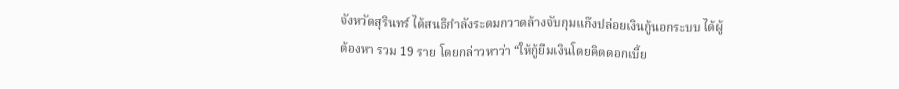จังหวัดสุรินทร์ ได้สนธิกำลังระดมกวาดล้างจับกุมแก๊งปล่อยเงินกู้นอกระบบ ได้ผู้ต้องหา รวม 19 ราย โดยกล่าวหาว่า “ให้กู้ยืมเงินโดยคิดดอกเบี้ย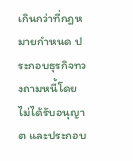เกินกว่าที่กฎหมายกำหนด ประกอบธุรกิจทวงถามหนี้โดยไม่ได้รับอนุญาต และประกอบ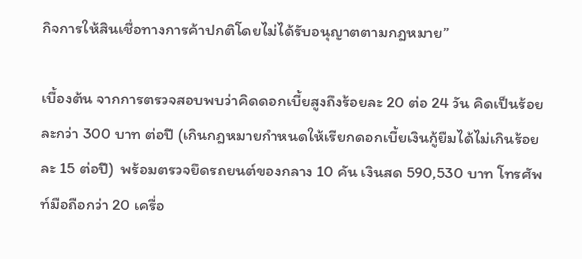กิจการให้สินเชื่อทางการค้าปกติโดยไม่ได้รับอนุญาตตามกฎหมาย”

เบื้องต้น จากการตรวจสอบพบว่าคิดดอกเบี้ยสูงถึงร้อยละ 20 ต่อ 24 วัน คิดเป็นร้อยละกว่า 300 บาท ต่อปี (เกินกฎหมายกำหนดให้เรียกดอกเบี้ยเงินกู้ยืมได้ไม่เกินร้อยละ 15 ต่อปี)  พร้อมตรวจยึดรถยนต์ของกลาง 10 คัน เงินสด 590,530 บาท โทรศัพท์มือถือกว่า 20 เครื่อ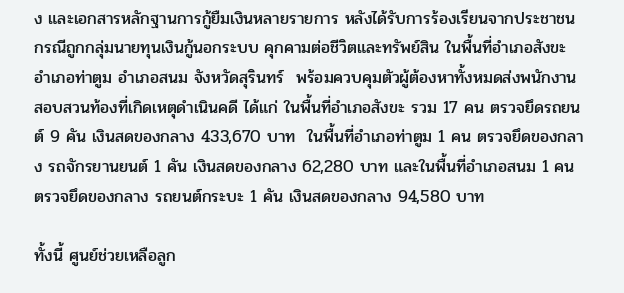ง และเอกสารหลักฐานการกู้ยืมเงินหลายรายการ หลังได้รับการร้องเรียนจากประชาชน กรณีถูกกลุ่มนายทุนเงินกู้นอกระบบ คุกคามต่อชีวิตและทรัพย์สิน ในพื้นที่อำเภอสังขะ อำเภอท่าตูม อำเภอสนม จังหวัดสุรินทร์  พร้อมควบคุมตัวผู้ต้องหาทั้งหมดส่งพนักงานสอบสวนท้องที่เกิดเหตุดำเนินคดี ได้แก่ ในพื้นที่อำเภอสังขะ รวม 17 คน ตรวจยึดรถยนต์ 9 คัน เงินสดของกลาง 433,670 บาท  ในพื้นที่อำเภอท่าตูม 1 คน ตรวจยึดของกลาง รถจักรยานยนต์ 1 คัน เงินสดของกลาง 62,280 บาท และในพื้นที่อำเภอสนม 1 คน ตรวจยึดของกลาง รถยนต์กระบะ 1 คัน เงินสดของกลาง 94,580 บาท

ทั้งนี้ ศูนย์ช่วยเหลือลูก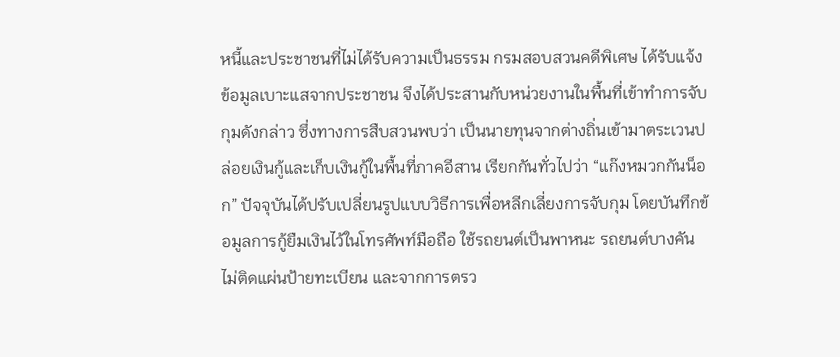หนี้และประชาชนที่ไม่ได้รับความเป็นธรรม กรมสอบสวนคดีพิเศษ ได้รับแจ้งข้อมูลเบาะแสจากประชาชน จึงได้ประสานกับหน่วยงานในพื้นที่เข้าทำการจับกุมดังกล่าว ซึ่งทางการสืบสวนพบว่า เป็นนายทุนจากต่างถิ่นเข้ามาตระเวนปล่อยเงินกู้และเก็บเงินกู้ในพื้นที่ภาคอีสาน เรียกกันทั่วไปว่า “แก๊งหมวกกันน็อก” ปัจจุบันได้ปรับเปลี่ยนรูปแบบวิธีการเพื่อหลีกเลี่ยงการจับกุม โดยบันทึกข้อมูลการกู้ยืมเงินไว้ในโทรศัพท์มือถือ ใช้รถยนต์เป็นพาหนะ รถยนต์บางคันไม่ติดแผ่นป้ายทะเบียน และจากการตรว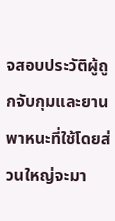จสอบประวัติผู้ถูกจับกุมและยานพาหนะที่ใช้โดยส่วนใหญ่จะมา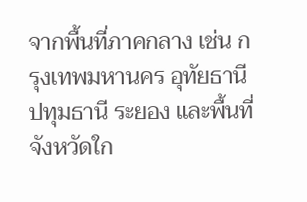จากพื้นที่ภาคกลาง เช่น กรุงเทพมหานคร อุทัยธานี ปทุมธานี ระยอง และพื้นที่จังหวัดใก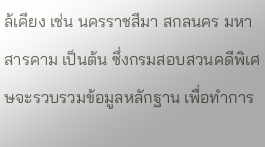ล้เคียง เช่น นครราชสีมา สกลนคร มหาสารคาม เป็นต้น ซึ่งกรมสอบสวนคดีพิเศษจะรวบรวมข้อมูลหลักฐาน เพื่อทำการ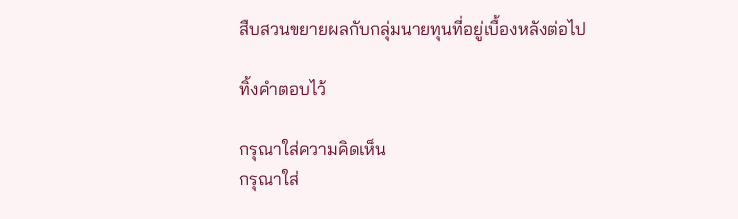สืบสวนขยายผลกับกลุ่มนายทุนที่อยู่เบื้องหลังต่อไป

ทิ้งคำตอบไว้

กรุณาใส่ความคิดเห็น
กรุณาใส่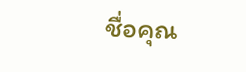ชื่อคุณ